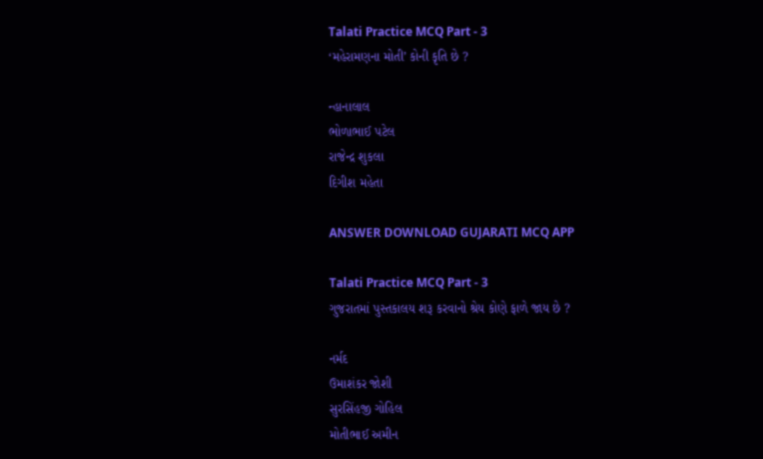Talati Practice MCQ Part - 3
‘મહેરામણના મોતી’ કોની કૃતિ છે ?

ન્હાનાલાલ
ભોળાભાઈ પટેલ
રાજેન્દ્ર શુકલા
દિગીશ મહેતા

ANSWER DOWNLOAD GUJARATI MCQ APP

Talati Practice MCQ Part - 3
ગુજરાતમાં પુસ્તકાલય શરૂ કરવાનો શ્રેય કોણે ફાળે જાય છે ?

નર્મદ
ઉમાશંકર જોશી
સુરસિંહજી ગોહિલ
મોતીભાઈ અમીન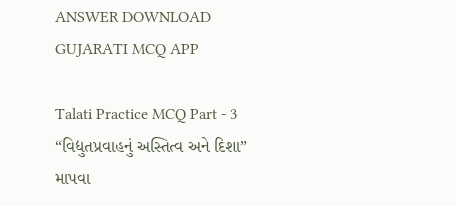ANSWER DOWNLOAD GUJARATI MCQ APP

Talati Practice MCQ Part - 3
“વિદ્યુતપ્રવાહનું અસ્તિત્વ અને દિશા” માપવા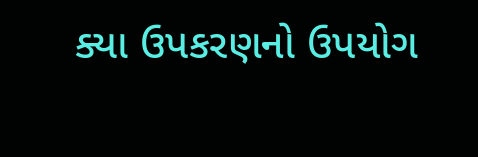ક્યા ઉપકરણનો ઉપયોગ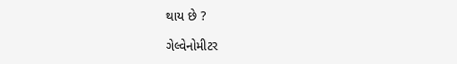થાય છે ?

ગેલ્વેનોમીટર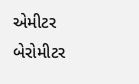એમીટર
બેરોમીટર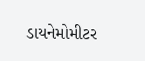ડાયનેમોમીટર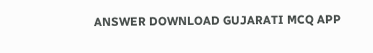ANSWER DOWNLOAD GUJARATI MCQ APP